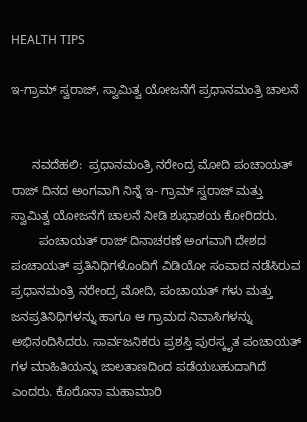HEALTH TIPS

ಇ-ಗ್ರಾಮ್ ಸ್ವರಾಜ್, ಸ್ವಾಮಿತ್ವ ಯೋಜನೆಗೆ ಪ್ರಧಾನಮಂತ್ರಿ ಚಾಲನೆ


      ನವದೆಹಲಿ:  ಪ್ರಧಾನಮಂತ್ರಿ ನರೇಂದ್ರ ಮೋದಿ ಪಂಚಾಯತ್ ರಾಜ್ ದಿನದ ಅಂಗವಾಗಿ ನಿನ್ನೆ ಇ- ಗ್ರಾಮ್ ಸ್ವರಾಜ್ ಮತ್ತು ಸ್ವಾಮಿತ್ವ ಯೋಜನೆಗೆ ಚಾಲನೆ ನೀಡಿ ಶುಭಾಶಯ ಕೋರಿದರು.
        ಪಂಚಾಯತ್ ರಾಜ್ ದಿನಾಚರಣೆ ಅಂಗವಾಗಿ ದೇಶದ ಪಂಚಾಯತ್ ಪ್ರತಿನಿಧಿಗಳೊಂದಿಗೆ ವಿಡಿಯೋ ಸಂವಾದ ನಡೆಸಿರುವ ಪ್ರಧಾನಮಂತ್ರಿ ನರೇಂದ್ರ ಮೋದಿ, ಪಂಚಾಯತ್ ಗಳು ಮತ್ತು ಜನಪ್ರತಿನಿಧಿಗಳನ್ನು ಹಾಗೂ ಆ ಗ್ರಾಮದ ನಿವಾಸಿಗಳನ್ನು ಅಭಿನಂದಿಸಿದರು. ಸಾರ್ವಜನಿಕರು ಪ್ರಶಸ್ತಿ ಪುರಸ್ಕೃತ ಪಂಚಾಯತ್ ಗಳ ಮಾಹಿತಿಯನ್ನು ಜಾಲತಾಣದಿಂದ ಪಡೆಯಬಹುದಾಗಿದೆ ಎಂದರು. ಕೊರೊನಾ ಮಹಾಮಾರಿ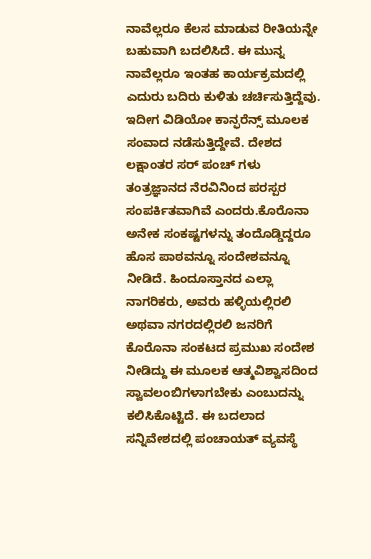ನಾವೆಲ್ಲರೂ ಕೆಲಸ ಮಾಡುವ ರೀತಿಯನ್ನೇ ಬಹುವಾಗಿ ಬದಲಿಸಿದೆ. ಈ ಮುನ್ನ ನಾವೆಲ್ಲರೂ ಇಂತಹ ಕಾರ್ಯಕ್ರಮದಲ್ಲಿ ಎದುರು ಬದಿರು ಕುಳಿತು ಚರ್ಚಿಸುತ್ತಿದ್ದೆವು. ಇದೀಗ ವಿಡಿಯೋ ಕಾನ್ಫರೆನ್ಸ್ ಮೂಲಕ ಸಂವಾದ ನಡೆಸುತ್ತಿದ್ದೇವೆ. ದೇಶದ ಲಕ್ಷಾಂತರ ಸರ್ ಪಂಚ್ ಗಳು ತಂತ್ರಜ್ಞಾನದ ನೆರವಿನಿಂದ ಪರಸ್ಪರ ಸಂಪರ್ಕಿತವಾಗಿವೆ ಎಂದರು.ಕೊರೊನಾ ಅನೇಕ ಸಂಕಷ್ಟಗಳನ್ನು ತಂದೊಡ್ಡಿದ್ದರೂ ಹೊಸ ಪಾಠವನ್ನೂ ಸಂದೇಶವನ್ನೂ ನೀಡಿದೆ. ಹಿಂದೂಸ್ತಾನದ ಎಲ್ಲಾ ನಾಗರಿಕರು, ಅವರು ಹಳ್ಳಿಯಲ್ಲಿರಲಿ ಅಥವಾ ನಗರದಲ್ಲಿರಲಿ ಜನರಿಗೆ ಕೊರೊನಾ ಸಂಕಟದ ಪ್ರಮುಖ ಸಂದೇಶ ನೀಡಿದ್ದು ಈ ಮೂಲಕ ಆತ್ಮವಿಶ್ವಾಸದಿಂದ ಸ್ವಾವಲಂಬಿಗಳಾಗಬೇಕು ಎಂಬುದನ್ನು ಕಲಿಸಿಕೊಟ್ಟಿದೆ. ಈ ಬದಲಾದ ಸನ್ನಿವೇಶದಲ್ಲಿ ಪಂಚಾಯತ್ ವ್ಯವಸ್ಥೆ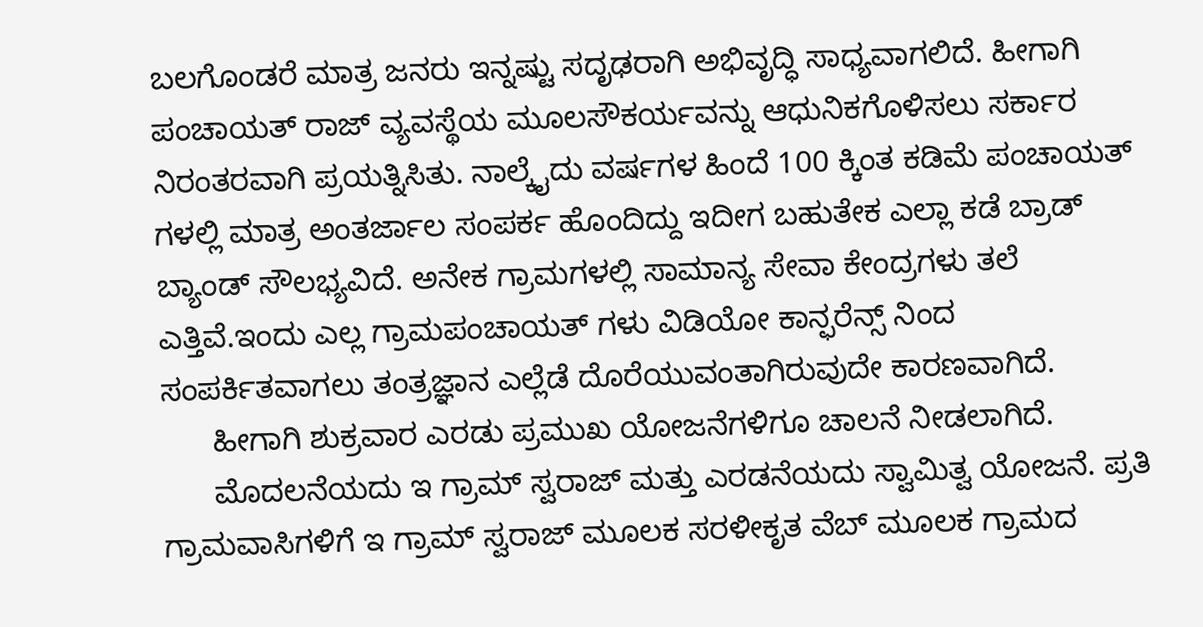ಬಲಗೊಂಡರೆ ಮಾತ್ರ ಜನರು ಇನ್ನಷ್ಟು ಸದೃಢರಾಗಿ ಅಭಿವೃದ್ಧಿ ಸಾಧ್ಯವಾಗಲಿದೆ. ಹೀಗಾಗಿ ಪಂಚಾಯತ್ ರಾಜ್ ವ್ಯವಸ್ಥೆಯ ಮೂಲಸೌಕರ್ಯವನ್ನು ಆಧುನಿಕಗೊಳಿಸಲು ಸರ್ಕಾರ ನಿರಂತರವಾಗಿ ಪ್ರಯತ್ನಿಸಿತು. ನಾಲ್ಕೈದು ವರ್ಷಗಳ ಹಿಂದೆ 100 ಕ್ಕಿಂತ ಕಡಿಮೆ ಪಂಚಾಯತ್ ಗಳಲ್ಲಿ ಮಾತ್ರ ಅಂತರ್ಜಾಲ ಸಂಪರ್ಕ ಹೊಂದಿದ್ದು ಇದೀಗ ಬಹುತೇಕ ಎಲ್ಲಾ ಕಡೆ ಬ್ರಾಡ್ ಬ್ಯಾಂಡ್ ಸೌಲಭ್ಯವಿದೆ. ಅನೇಕ ಗ್ರಾಮಗಳಲ್ಲಿ ಸಾಮಾನ್ಯ ಸೇವಾ ಕೇಂದ್ರಗಳು ತಲೆ ಎತ್ತಿವೆ.ಇಂದು ಎಲ್ಲ ಗ್ರಾಮಪಂಚಾಯತ್ ಗಳು ವಿಡಿಯೋ ಕಾನ್ಫರೆನ್ಸ್ ನಿಂದ ಸಂಪರ್ಕಿತವಾಗಲು ತಂತ್ರಜ್ಞಾನ ಎಲ್ಲೆಡೆ ದೊರೆಯುವಂತಾಗಿರುವುದೇ ಕಾರಣವಾಗಿದೆ.
      ಹೀಗಾಗಿ ಶುಕ್ರವಾರ ಎರಡು ಪ್ರಮುಖ ಯೋಜನೆಗಳಿಗೂ ಚಾಲನೆ ನೀಡಲಾಗಿದೆ.
      ಮೊದಲನೆಯದು ಇ ಗ್ರಾಮ್ ಸ್ವರಾಜ್ ಮತ್ತು ಎರಡನೆಯದು ಸ್ವಾಮಿತ್ವ ಯೋಜನೆ. ಪ್ರತಿ ಗ್ರಾಮವಾಸಿಗಳಿಗೆ ಇ ಗ್ರಾಮ್ ಸ್ವರಾಜ್ ಮೂಲಕ ಸರಳೀಕೃತ ವೆಬ್ ಮೂಲಕ ಗ್ರಾಮದ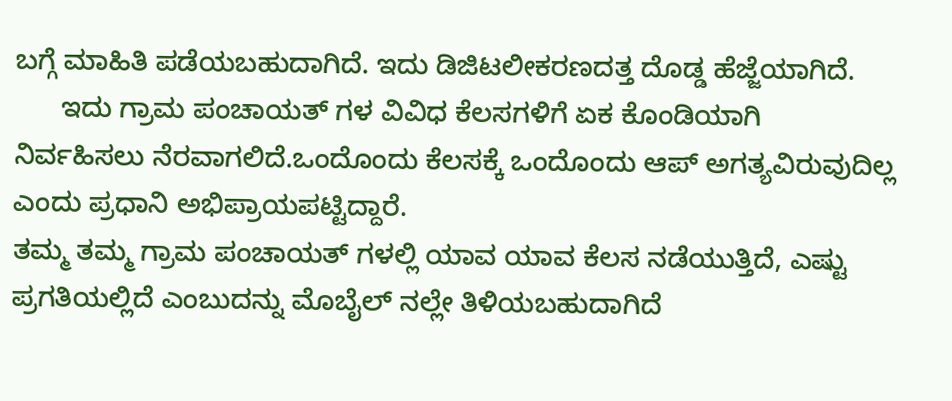ಬಗ್ಗೆ ಮಾಹಿತಿ ಪಡೆಯಬಹುದಾಗಿದೆ. ಇದು ಡಿಜಿಟಲೀಕರಣದತ್ತ ದೊಡ್ಡ ಹೆಜ್ಜೆಯಾಗಿದೆ.
      ಇದು ಗ್ರಾಮ ಪಂಚಾಯತ್ ಗಳ ವಿವಿಧ ಕೆಲಸಗಳಿಗೆ ಏಕ ಕೊಂಡಿಯಾಗಿ ನಿರ್ವಹಿಸಲು ನೆರವಾಗಲಿದೆ.ಒಂದೊಂದು ಕೆಲಸಕ್ಕೆ ಒಂದೊಂದು ಆಪ್ ಅಗತ್ಯವಿರುವುದಿಲ್ಲ ಎಂದು ಪ್ರಧಾನಿ ಅಭಿಪ್ರಾಯಪಟ್ಟಿದ್ದಾರೆ.
ತಮ್ಮ ತಮ್ಮ ಗ್ರಾಮ ಪಂಚಾಯತ್ ಗಳಲ್ಲಿ ಯಾವ ಯಾವ ಕೆಲಸ ನಡೆಯುತ್ತಿದೆ, ಎಷ್ಟು ಪ್ರಗತಿಯಲ್ಲಿದೆ ಎಂಬುದನ್ನು ಮೊಬೈಲ್ ನಲ್ಲೇ ತಿಳಿಯಬಹುದಾಗಿದೆ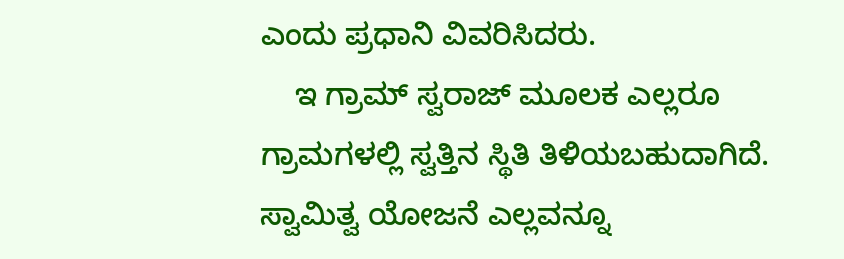ಎಂದು ಪ್ರಧಾನಿ ವಿವರಿಸಿದರು.
    ಇ ಗ್ರಾಮ್ ಸ್ವರಾಜ್ ಮೂಲಕ ಎಲ್ಲರೂ ಗ್ರಾಮಗಳಲ್ಲಿ ಸ್ವತ್ತಿನ ಸ್ಥಿತಿ ತಿಳಿಯಬಹುದಾಗಿದೆ. ಸ್ವಾಮಿತ್ವ ಯೋಜನೆ ಎಲ್ಲವನ್ನೂ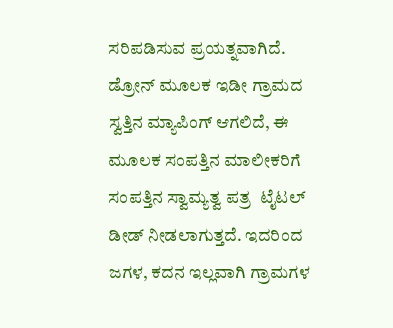ಸರಿಪಡಿಸುವ ಪ್ರಯತ್ನವಾಗಿದೆ. ಡ್ರೋನ್ ಮೂಲಕ ಇಡೀ ಗ್ರಾಮದ ಸ್ವತ್ತಿನ ಮ್ಯಾಪಿಂಗ್ ಆಗಲಿದೆ, ಈ ಮೂಲಕ ಸಂಪತ್ತಿನ ಮಾಲೀಕರಿಗೆ ಸಂಪತ್ತಿನ ಸ್ವಾಮ್ಯತ್ವ ಪತ್ರ  ಟೈಟಲ್ ಡೀಡ್ ನೀಡಲಾಗುತ್ತದೆ. ಇದರಿಂದ ಜಗಳ, ಕದನ ಇಲ್ಲವಾಗಿ ಗ್ರಾಮಗಳ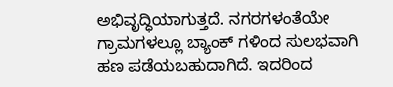ಅಭಿವೃದ್ಧಿಯಾಗುತ್ತದೆ. ನಗರಗಳಂತೆಯೇ ಗ್ರಾಮಗಳಲ್ಲೂ ಬ್ಯಾಂಕ್ ಗಳಿಂದ ಸುಲಭವಾಗಿ ಹಣ ಪಡೆಯಬಹುದಾಗಿದೆ. ಇದರಿಂದ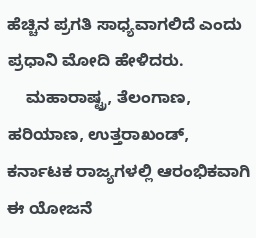ಹೆಚ್ಚಿನ ಪ್ರಗತಿ ಸಾಧ್ಯವಾಗಲಿದೆ ಎಂದು ಪ್ರಧಾನಿ ಮೋದಿ ಹೇಳಿದರು.
    ಮಹಾರಾಷ್ಟ್ರ, ತೆಲಂಗಾಣ, ಹರಿಯಾಣ, ಉತ್ತರಾಖಂಡ್, ಕರ್ನಾಟಕ ರಾಜ್ಯಗಳಲ್ಲಿ ಆರಂಭಿಕವಾಗಿ ಈ ಯೋಜನೆ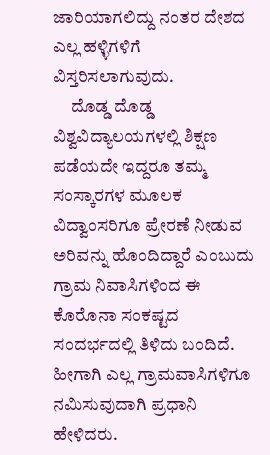ಜಾರಿಯಾಗಲಿದ್ದು ನಂತರ ದೇಶದ ಎಲ್ಲ ಹಳ್ಳಿಗಳಿಗೆ ವಿಸ್ತರಿಸಲಾಗುವುದು.
     ದೊಡ್ಡ ದೊಡ್ಡ ವಿಶ್ವವಿದ್ಯಾಲಯಗಳಲ್ಲಿ ಶಿಕ್ಷಣ ಪಡೆಯದೇ ಇದ್ದರೂ ತಮ್ಮ ಸಂಸ್ಕಾರಗಳ ಮೂಲಕ ವಿದ್ವಾಂಸರಿಗೂ ಪ್ರೇರಣೆ ನೀಡುವ ಅರಿವನ್ನು ಹೊಂದಿದ್ದಾರೆ ಎಂಬುದು ಗ್ರಾಮ ನಿವಾಸಿಗಳಿಂದ ಈ ಕೊರೊನಾ ಸಂಕಷ್ಟದ ಸಂದರ್ಭದಲ್ಲಿ ತಿಳಿದು ಬಂದಿದೆ. ಹೀಗಾಗಿ ಎಲ್ಲ ಗ್ರಾಮವಾಸಿಗಳಿಗೂ ನಮಿಸುವುದಾಗಿ ಪ್ರಧಾನಿ ಹೇಳಿದರು.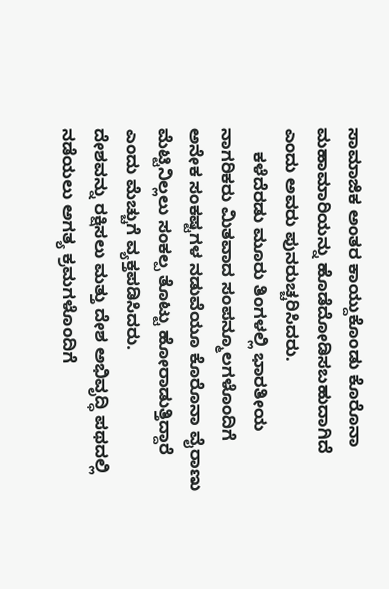ಸಾಮಾಜಿಕ ಅಂತರ ಕಾಯ್ದುಕೊಂಡು ಕೊರೊನಾ ಮಹಾಮಾರಿಯನ್ನು ಹೊಡೆದೋಡಿಸಬಹುದಾಗಿದೆ ಎಂದು ಅವರು ಪುನರುಚ್ಚರಿಸಿದರು.
     ಕಳೆದೆರಡು ಮೂರು ತಿಂಗಳಲ್ಲಿ ಭಾರತೀಯ ನಾಗರಿಕರು ಮಿತವಾದ ಸಂಪನ್ಮೂಲಗಳೊಂದಿಗೆ ಅನೇಕ ಸಂಕಷ್ಟಗಳ ನಡುವೆಯೂ ಕೊರೊನಾ ವೈರಾಣು ಮೆಟ್ಟಿನಿಲ್ಲಲು ಸಂಕಲ್ಪ ತೊಟ್ಟು ಹೋರಾಡುತ್ತಿದ್ದಾರೆ ಎಂದು ಮೆಚ್ಚುಗೆ ವ್ಯಕ್ತಪಡಿಸಿದರು.
ದೇಶವನ್ನು ರಕ್ಷಿಸಲು ಮತ್ತು ದೇಶ ಅಭಿವೃದ್ಧಿ ಪಥದಲ್ಲಿ ನಡೆಯಲು ಅಗತ್ಯ ಕ್ರಮಗಳೊಂದಿಗೆ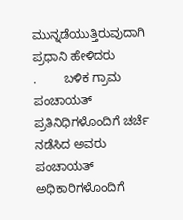ಮುನ್ನಡೆಯುತ್ತಿರುವುದಾಗಿ ಪ್ರಧಾನಿ ಹೇಳಿದರು
.        ಬಳಿಕ ಗ್ರಾಮ ಪಂಚಾಯತ್ ಪ್ರತಿನಿಧಿಗಳೊಂದಿಗೆ ಚರ್ಚೆ ನಡೆಸಿದ ಅವರು  ಪಂಚಾಯತ್ ಅಧಿಕಾರಿಗಳೊಂದಿಗೆ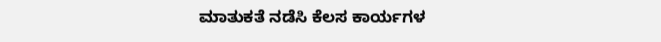ಮಾತುಕತೆ ನಡೆಸಿ ಕೆಲಸ ಕಾರ್ಯಗಳ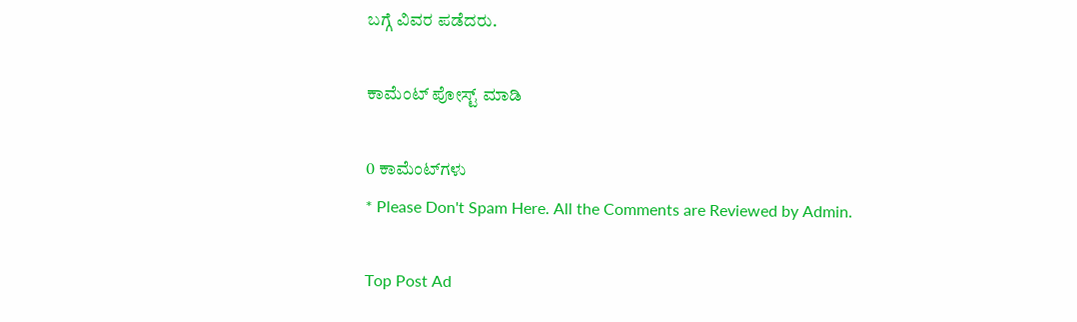ಬಗ್ಗೆ ವಿವರ ಪಡೆದರು.

ಕಾಮೆಂಟ್‌‌ ಪೋಸ್ಟ್‌ ಮಾಡಿ

0 ಕಾಮೆಂಟ್‌ಗಳು
* Please Don't Spam Here. All the Comments are Reviewed by Admin.

Top Post Ad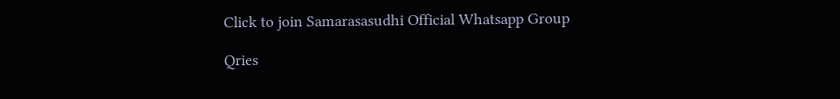Click to join Samarasasudhi Official Whatsapp Group

Qries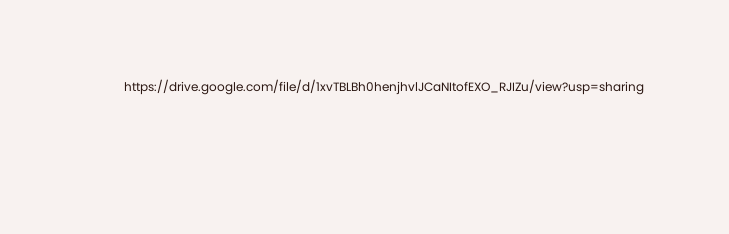https://drive.google.com/file/d/1xvTBLBh0henjhvlJCaNItofEXO_RJIZu/view?usp=sharing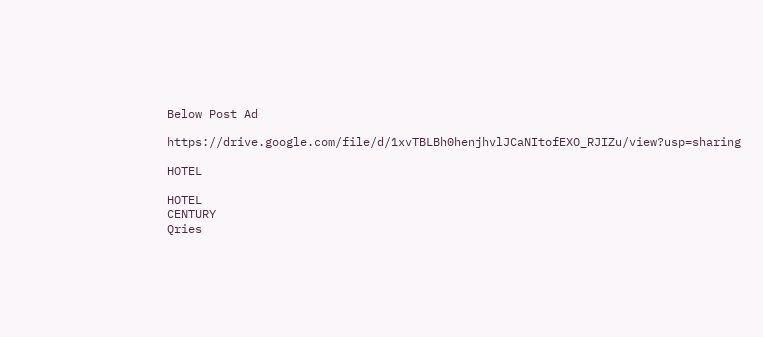Below Post Ad

https://drive.google.com/file/d/1xvTBLBh0henjhvlJCaNItofEXO_RJIZu/view?usp=sharing

HOTEL

HOTEL
CENTURY
Qries